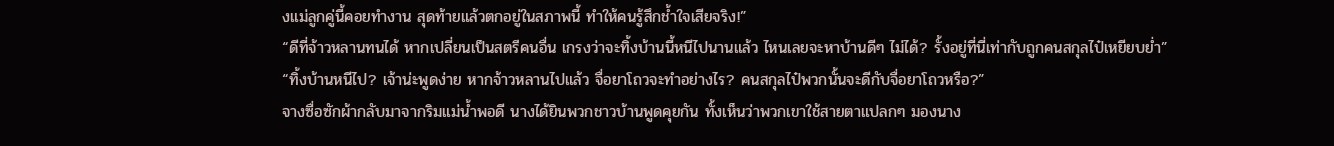งแม่ลูกคู่นี้คอยทำงาน สุดท้ายแล้วตกอยู่ในสภาพนี้ ทำให้คนรู้สึกช้ำใจเสียจริง!”
“ดีที่จ้าวหลานทนได้ หากเปลี่ยนเป็นสตรีคนอื่น เกรงว่าจะทิ้งบ้านนี้หนีไปนานแล้ว ไหนเลยจะหาบ้านดีๆ ไม่ได้? รั้งอยู่ที่นี่เท่ากับถูกคนสกุลไป๋เหยียบย่ำ”
“ทิ้งบ้านหนีไป? เจ้าน่ะพูดง่าย หากจ้าวหลานไปแล้ว จื่อยาโถวจะทำอย่างไร? คนสกุลไป๋พวกนั้นจะดีกับจื่อยาโถวหรือ?”
จางซื่อซักผ้ากลับมาจากริมแม่น้ำพอดี นางได้ยินพวกชาวบ้านพูดคุยกัน ทั้งเห็นว่าพวกเขาใช้สายตาแปลกๆ มองนาง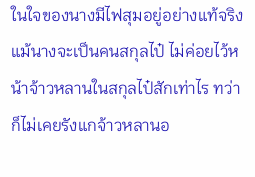ในใจของนางมีไฟสุมอยู่อย่างแท้จริง แม้นางจะเป็นคนสกุลไป๋ ไม่ค่อยไว้หน้าจ้าวหลานในสกุลไป๋สักเท่าไร ทว่าก็ไม่เคยรังแกจ้าวหลานอ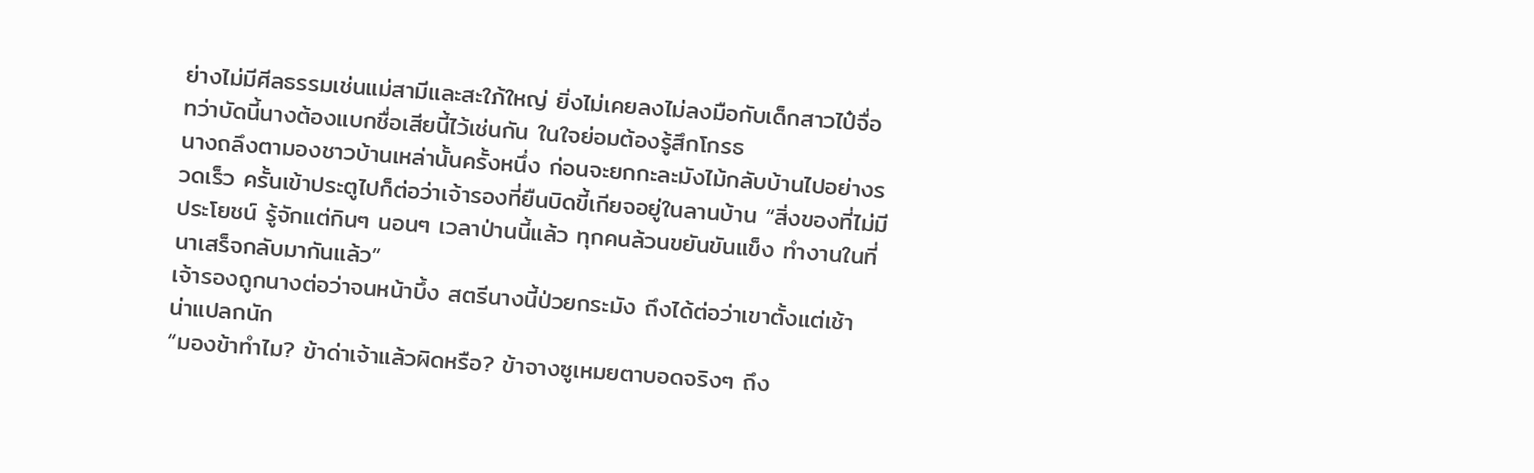ย่างไม่มีศีลธรรมเช่นแม่สามีและสะใภ้ใหญ่ ยิ่งไม่เคยลงไม่ลงมือกับเด็กสาวไป๋จื่อ ทว่าบัดนี้นางต้องแบกชื่อเสียนี้ไว้เช่นกัน ในใจย่อมต้องรู้สึกโกรธ
นางถลึงตามองชาวบ้านเหล่านั้นครั้งหนึ่ง ก่อนจะยกกะละมังไม้กลับบ้านไปอย่างรวดเร็ว ครั้นเข้าประตูไปก็ต่อว่าเจ้ารองที่ยืนบิดขี้เกียจอยู่ในลานบ้าน “สิ่งของที่ไม่มีประโยชน์ รู้จักแต่กินๆ นอนๆ เวลาป่านนี้แล้ว ทุกคนล้วนขยันขันแข็ง ทำงานในที่นาเสร็จกลับมากันแล้ว”
เจ้ารองถูกนางต่อว่าจนหน้าบึ้ง สตรีนางนี้ป่วยกระมัง ถึงได้ต่อว่าเขาตั้งแต่เช้า น่าแปลกนัก
“มองข้าทำไม? ข้าด่าเจ้าแล้วผิดหรือ? ข้าจางซูเหมยตาบอดจริงๆ ถึง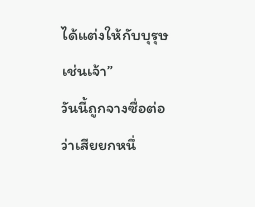ได้แต่งให้กับบุรุษเช่นเจ้า”
วันนี้ถูกจางซื่อต่อว่าเสียยกหนึ่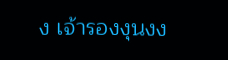ง เจ้ารองงุนงง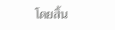โดยสิ้น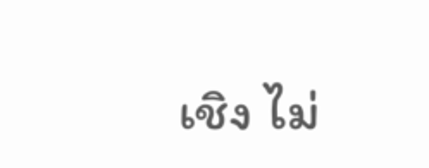เชิง ไม่